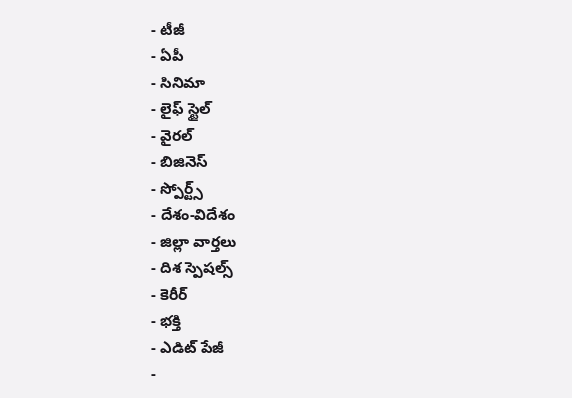- టీజీ
- ఏపీ
- సినిమా
- లైఫ్ స్టైల్
- వైరల్
- బిజినెస్
- స్పోర్ట్స్
- దేశం-విదేశం
- జిల్లా వార్తలు
- దిశ స్పెషల్స్
- కెరీర్
- భక్తి
- ఎడిట్ పేజీ
-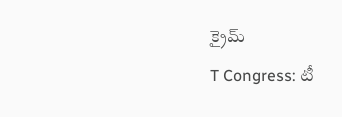క్రైమ్
T Congress: టీ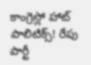కాంగ్రెస్లో హాట్ పాలిటిక్స్! రేపు పార్టీ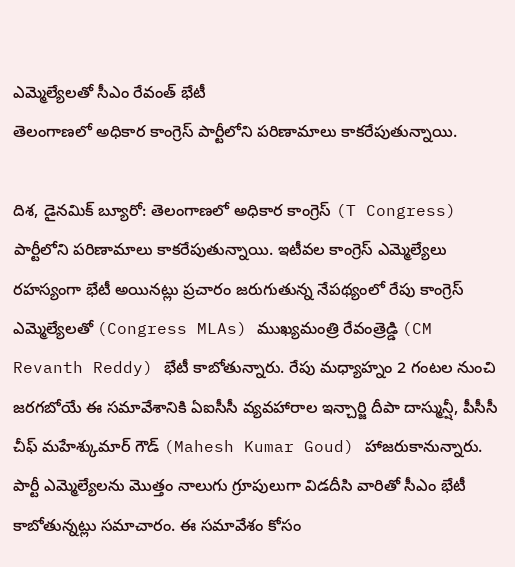ఎమ్మెల్యేలతో సీఎం రేవంత్ భేటీ
తెలంగాణలో అధికార కాంగ్రెస్ పార్టీలోని పరిణామాలు కాకరేపుతున్నాయి.

దిశ, డైనమిక్ బ్యూరో: తెలంగాణలో అధికార కాంగ్రెస్ (T Congress) పార్టీలోని పరిణామాలు కాకరేపుతున్నాయి. ఇటీవల కాంగ్రెస్ ఎమ్మెల్యేలు రహస్యంగా భేటీ అయినట్లు ప్రచారం జరుగుతున్న నేపథ్యంలో రేపు కాంగ్రెస్ ఎమ్మెల్యేలతో (Congress MLAs) ముఖ్యమంత్రి రేవంత్రెడ్డి (CM Revanth Reddy) భేటీ కాబోతున్నారు. రేపు మధ్యాహ్నం 2 గంటల నుంచి జరగబోయే ఈ సమావేశానికి ఏఐసీసీ వ్యవహారాల ఇన్చార్జి దీపా దాస్మున్షీ, పీసీసీ చీఫ్ మహేశ్కుమార్ గౌడ్ (Mahesh Kumar Goud) హాజరుకానున్నారు. పార్టీ ఎమ్మెల్యేలను మొత్తం నాలుగు గ్రూపులుగా విడదీసి వారితో సీఎం భేటీ కాబోతున్నట్లు సమాచారం. ఈ సమావేశం కోసం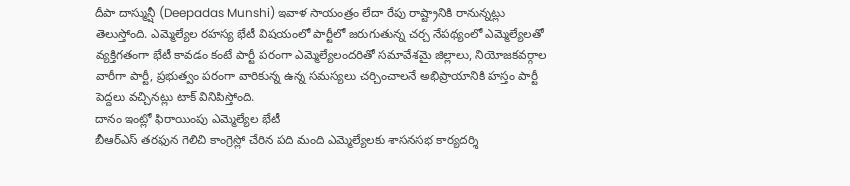దీపా దాస్మున్షీ (Deepadas Munshi) ఇవాళ సాయంత్రం లేదా రేపు రాష్ట్రానికి రానున్నట్లు తెలుస్తోంది. ఎమ్మెల్యేల రహస్య భేటీ విషయంలో పార్టీలో జరుగుతున్న చర్చ నేపథ్యంలో ఎమ్మెల్యేలతో వ్యక్తిగతంగా భేటీ కావడం కంటే పార్టీ పరంగా ఎమ్మెల్యేలందరితో సమావేశమై జిల్లాలు, నియోజకవర్గాల వారీగా పార్టీ, ప్రభుత్వం పరంగా వారికున్న ఉన్న సమస్యలు చర్చించాలనే అభిప్రాయానికి హస్తం పార్టీ పెద్దలు వచ్చినట్లు టాక్ వినిపిస్తోంది.
దానం ఇంట్లో ఫిరాయింపు ఎమ్మెల్యేల భేటీ
బీఆర్ఎస్ తరఫున గెలిచి కాంగ్రెస్లో చేరిన పది మంది ఎమ్మెల్యేలకు శాసనసభ కార్యదర్శి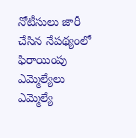నోటీసులు జారీ చేసిన నేపథ్యంలో ఫిరాయింపు ఎమ్మెల్యేలు ఎమ్మెల్యే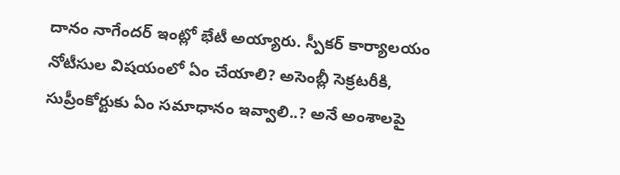దానం నాగేందర్ ఇంట్లో భేటీ అయ్యారు. స్పీకర్ కార్యాలయం నోటీసుల విషయంలో ఏం చేయాలి? అసెంబ్లీ సెక్రటరీకి, సుప్రీంకోర్టుకు ఏం సమాధానం ఇవ్వాలి..? అనే అంశాలపై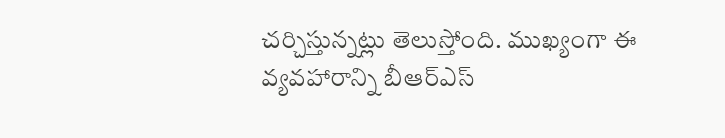చర్చిస్తున్నట్లు తెలుస్తోంది. ముఖ్యంగా ఈ వ్యవహారాన్ని బీఆర్ఎస్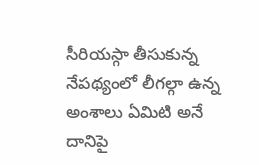సీరియస్గా తీసుకున్న నేపథ్యంలో లీగల్గా ఉన్న అంశాలు ఏమిటి అనే దానిపై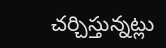చర్చిస్తున్నట్లు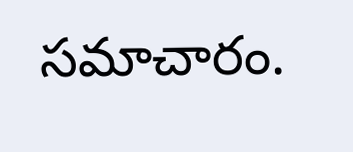సమాచారం.